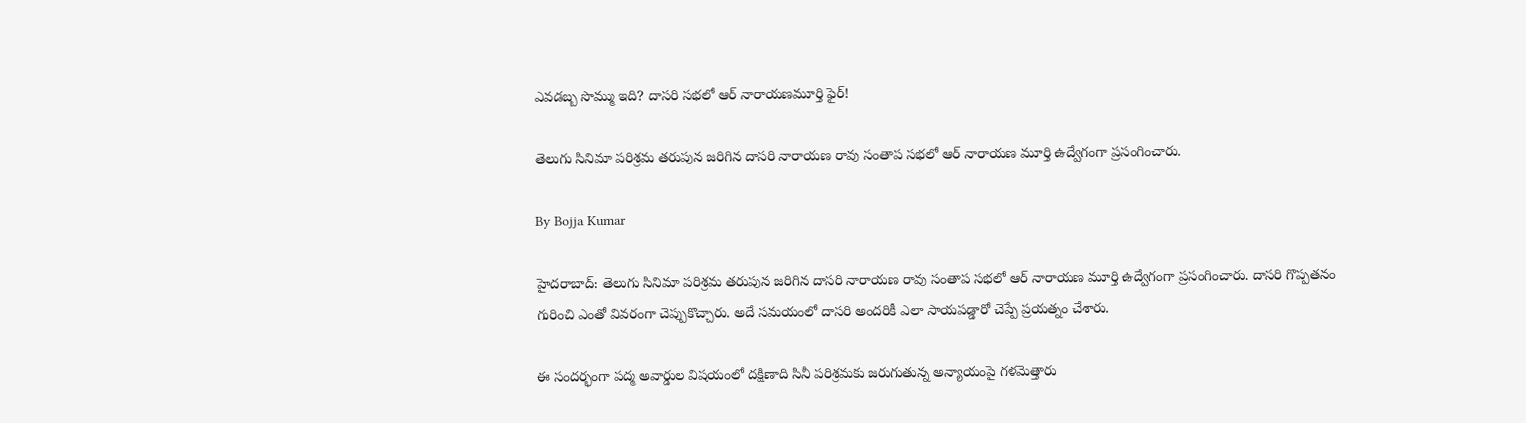ఎవడబ్బ సొమ్ము ఇది? దాసరి సభలో ఆర్ నారాయణమూర్తి ఫైర్!

తెలుగు సినిమా పరిశ్రమ తరుపున జరిగిన దాసరి నారాయణ రావు సంతాప సభలో ఆర్ నారాయణ మూర్తి ఉద్వేగంగా ప్రసంగించారు.

By Bojja Kumar

హైదరాబాద్: తెలుగు సినిమా పరిశ్రమ తరుపున జరిగిన దాసరి నారాయణ రావు సంతాప సభలో ఆర్ నారాయణ మూర్తి ఉద్వేగంగా ప్రసంగించారు. దాసరి గొప్పతనం గురించి ఎంతో వివరంగా చెప్పుకొచ్చారు. అదే సమయంలో దాసరి అందరికీ ఎలా సాయపడ్డారో చెప్పే ప్రయత్నం చేశారు.

ఈ సందర్భంగా పద్మ అవార్డుల విషయంలో దక్షిణాది సినీ పరిశ్రమకు జరుగుతున్న అన్యాయంపై గళమెత్తారు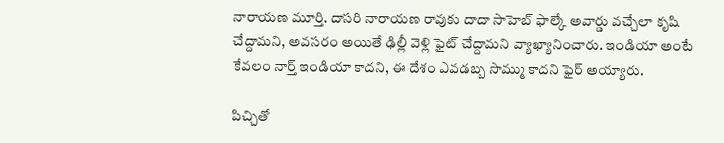నారాయణ మూర్తి. దాసరి నారాయణ రావుకు దాదా సాహెబ్ ఫాల్కే అవార్డు వచ్చేలా కృషి చేద్దామని, అవసరం అయితే ఢిల్లీ వెళ్లి ఫైట్ చేద్దామని వ్యాఖ్యానించారు. ఇండియా అంటే కేవలం నార్త్ ఇండియా కాదని, ఈ దేశం ఎవడబ్బ సొమ్ము కాదని ఫైర్ అయ్యారు.

పిచ్చితో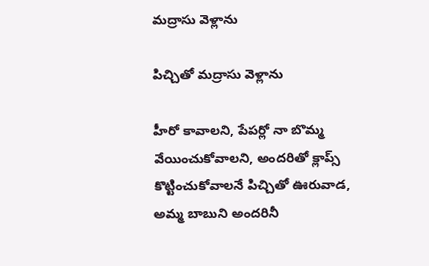మద్రాసు వెళ్లాను

పిచ్చితో మద్రాసు వెళ్లాను

హీరో కావాలని, పేపర్లో నా బొమ్మ వేయించుకోవాలని, అందరితో క్లాప్స్ కొట్టించుకోవాలనే పిచ్చితో ఊరువాడ, అమ్మ బాబుని అందరినీ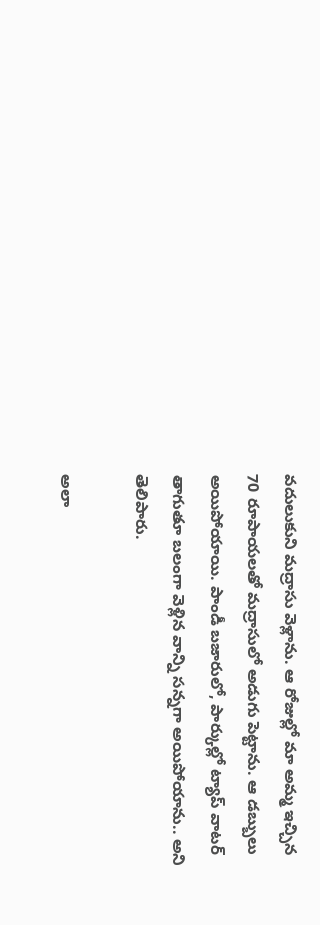వదులుకుని మద్రాసు వెళ్లాను. ఆ రోజుల్లో మా అమ్మ ఇచ్చిన 70 రూపాయలతో మద్రాసులో అడుగు పెట్టాను. ఆ డబ్బులు అయిపోయాయి. పాండీ బజారులో, పార్కుల్లో ట్యాప్ వాటర్ తాగుతూ బలంగా వెళ్లిన వాన్ని సన్నగా అయిపోయాను.. అని తెలిపారు.

అలా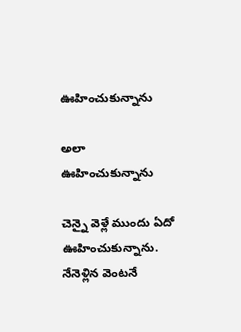ఊహించుకున్నాను

అలా ఊహించుకున్నాను

చెన్నై వెళ్లే ముందు ఏదో ఊహించుకున్నాను. నేనెళ్లిన వెంటనే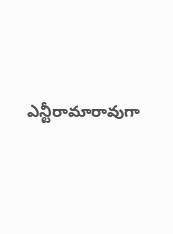ఎన్టీరామారావుగా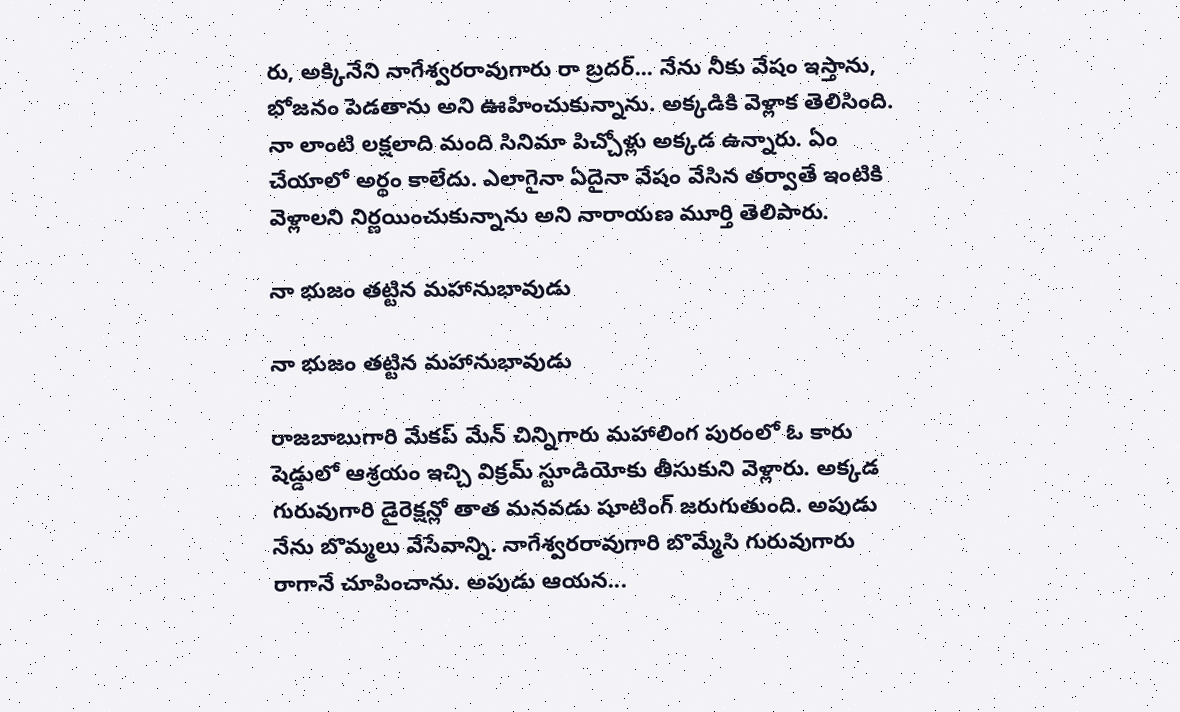రు, అక్కినేని నాగేశ్వరరావుగారు రా బ్రదర్... నేను నీకు వేషం ఇస్తాను, భోజనం పెడతాను అని ఊహించుకున్నాను. అక్కడికి వెళ్లాక తెలిసింది. నా లాంటి లక్షలాది మంది సినిమా పిచ్చోళ్లు అక్కడ ఉన్నారు. ఏం చేయాలో అర్థం కాలేదు. ఎలాగైనా ఏదైనా వేషం వేసిన తర్వాతే ఇంటికి వెళ్లాలని నిర్ణయించుకున్నాను అని నారాయణ మూర్తి తెలిపారు.

నా భుజం తట్టిన మహానుభావుడు

నా భుజం తట్టిన మహానుభావుడు

రాజబాబుగారి మేకప్ మేన్ చిన్నిగారు మహాలింగ పురంలో ఓ కారు షెడ్డులో ఆశ్రయం ఇచ్చి విక్రమ్ స్టూడియోకు తీసుకుని వెళ్లారు. అక్కడ గురువుగారి డైరెక్షన్లో తాత మనవడు షూటింగ్ జరుగుతుంది. అపుడు నేను బొమ్మలు వేసేవాన్ని. నాగేశ్వరరావుగారి బొమ్మేసి గురువుగారు రాగానే చూపించాను. అపుడు ఆయన...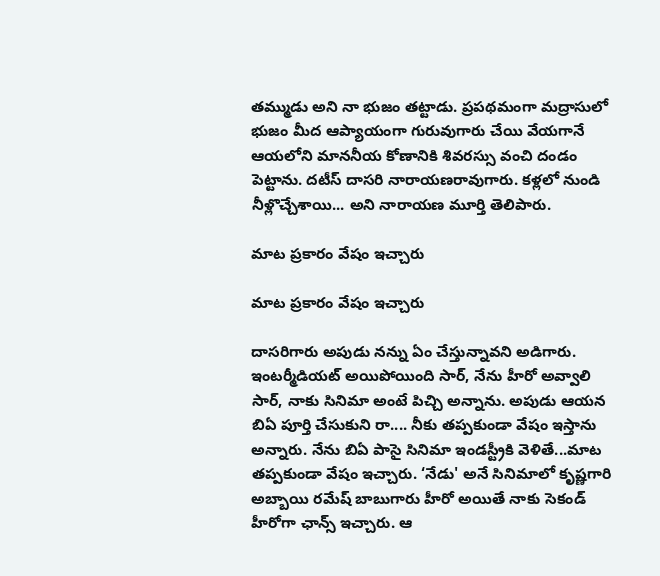తమ్ముడు అని నా భుజం తట్టాడు. ప్రపథమంగా మద్రాసులో భుజం మీద ఆప్యాయంగా గురువుగారు చేయి వేయగానే ఆయలోని మాననీయ కోణానికి శివరస్సు వంచి దండం పెట్టాను. దటీస్ దాసరి నారాయణరావుగారు. కళ్లలో నుండి నీళ్లొచ్చేశాయి... అని నారాయణ మూర్తి తెలిపారు.

మాట ప్రకారం వేషం ఇచ్చారు

మాట ప్రకారం వేషం ఇచ్చారు

దాసరిగారు అపుడు నన్ను ఏం చేస్తున్నావని అడిగారు. ఇంటర్మీడియట్ అయిపోయింది సార్, నేను హీరో అవ్వాలి సార్, నాకు సినిమా అంటే పిచ్చి అన్నాను. అపుడు ఆయన బిఏ పూర్తి చేసుకుని రా.... నీకు తప్పకుండా వేషం ఇస్తాను అన్నారు. నేను బిఏ పాసై సినిమా ఇండస్ట్రీకి వెళితే...మాట తప్పకుండా వేషం ఇచ్చారు. ‘నేడు' అనే సినిమాలో కృష్ణగారి అబ్బాయి రమేష్ బాబుగారు హీరో అయితే నాకు సెకండ్ హీరోగా ఛాన్స్ ఇచ్చారు. ఆ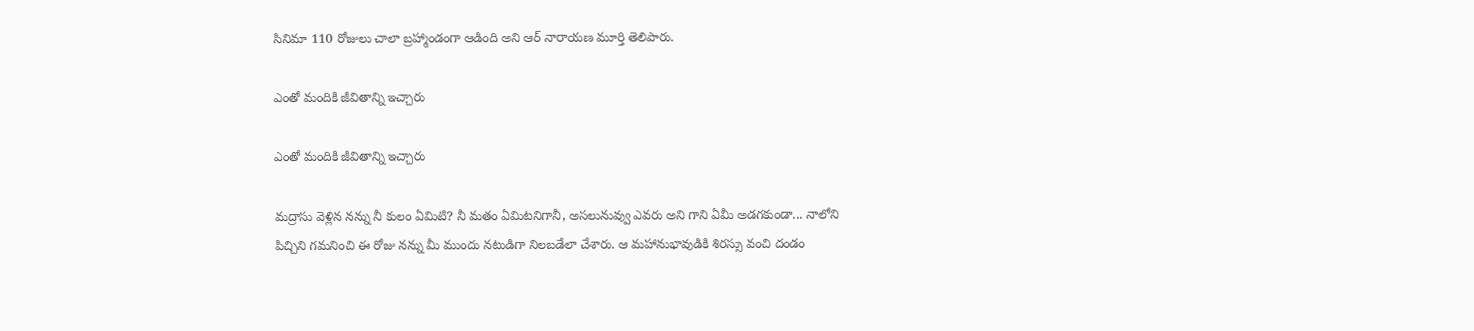సినిమా 110 రోజులు చాలా బ్రహ్మాండంగా ఆడింది అని ఆర్ నారాయణ మూర్తి తెలిపారు.

ఎంతో మందికి జీవితాన్ని ఇచ్చారు

ఎంతో మందికి జీవితాన్ని ఇచ్చారు

మద్రాసు వెళ్లిన నన్ను నీ కులం ఏమిటి? నీ మతం ఏమిటనిగానీ, అసలునువ్వు ఎవరు అని గాని ఏమీ అడగకుండా... నాలోని పిచ్చిని గమనించి ఈ రోజు నన్ను మీ ముందు నటుడిగా నిలబడేలా చేశారు. ఆ మహానుభావుడికి శిరస్సు వంచి దండం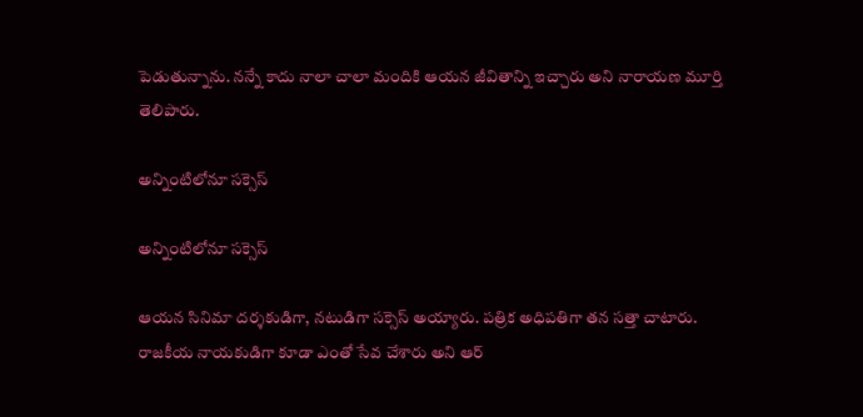పెడుతున్నాను. నన్నే కాదు నాలా చాలా మందికి ఆయన జీవితాన్ని ఇచ్చారు అని నారాయణ మూర్తి తెలిపారు.

అన్నింటిలోనూ సక్సెస్

అన్నింటిలోనూ సక్సెస్

ఆయన సినిమా దర్శకుడిగా, నటుడిగా సక్సెస్ అయ్యారు. పత్రిక అధిపతిగా తన సత్తా చాటారు. రాజకీయ నాయకుడిగా కూడా ఎంతో సేవ చేశారు అని ఆర్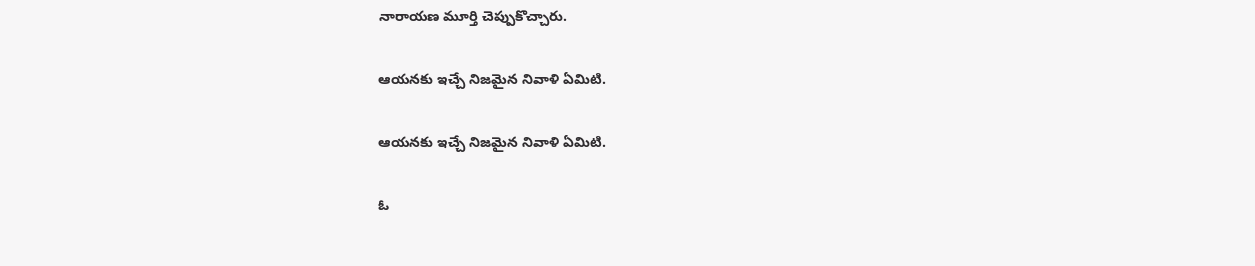నారాయణ మూర్తి చెప్పుకొచ్చారు.

ఆయనకు ఇచ్చే నిజమైన నివాళి ఏమిటి.

ఆయనకు ఇచ్చే నిజమైన నివాళి ఏమిటి.

ఓ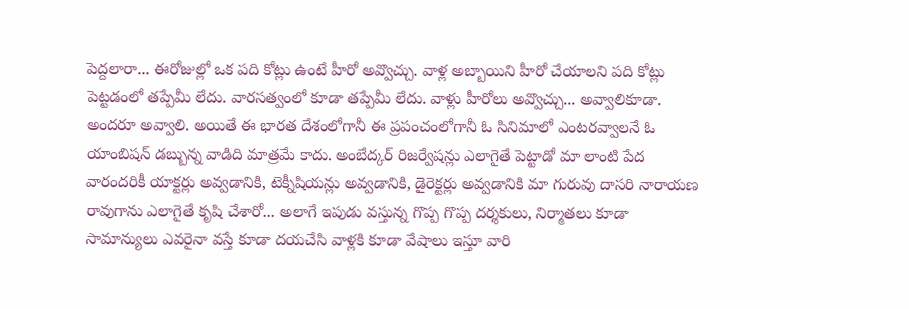పెద్దలారా... ఈరోజుల్లో ఒక పది కోట్లు ఉంటే హీరో అవ్వొచ్చు. వాళ్ల అబ్బాయిని హీరో చేయాలని పది కోట్లు పెట్టడంలో తప్పేమీ లేదు. వారసత్వంలో కూడా తప్పేమీ లేదు. వాళ్లు హీరోలు అవ్వొచ్చు... అవ్వాలికూడా. అందరూ అవ్వాలి. అయితే ఈ భారత దేశంలోగానీ ఈ ప్రపంచంలోగానీ ఓ సినిమాలో ఎంటరవ్వాలనే ఓ యాంబిషన్ డబ్బున్న వాడిది మాత్రమే కాదు. అంబేద్కర్ రిజర్వేషన్లు ఎలాగైతే పెట్టాడో మా లాంటి పేద వారందరికీ యాక్టర్లు అవ్వడానికి, టెక్నీషియన్లు అవ్వడానికి, డైరెక్టర్లు అవ్వడానికి మా గురువు దాసరి నారాయణ రావుగాను ఎలాగైతే కృషి చేశారో... అలాగే ఇపుడు వస్తున్న గొప్ప గొప్ప దర్శకులు, నిర్మాతలు కూడా సామాన్యులు ఎవరైనా వస్తే కూడా దయచేసి వాళ్లకి కూడా వేషాలు ఇస్తూ వారి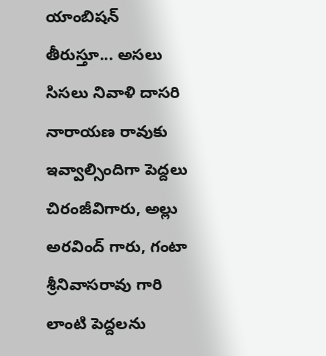యాంబిషన్ తీరుస్తూ... అసలు సిసలు నివాళి దాసరి నారాయణ రావుకు ఇవ్వాల్సిందిగా పెద్దలు చిరంజీవిగారు, అల్లు అరవింద్ గారు, గంటా శ్రీనివాసరావు గారి లాంటి పెద్దలను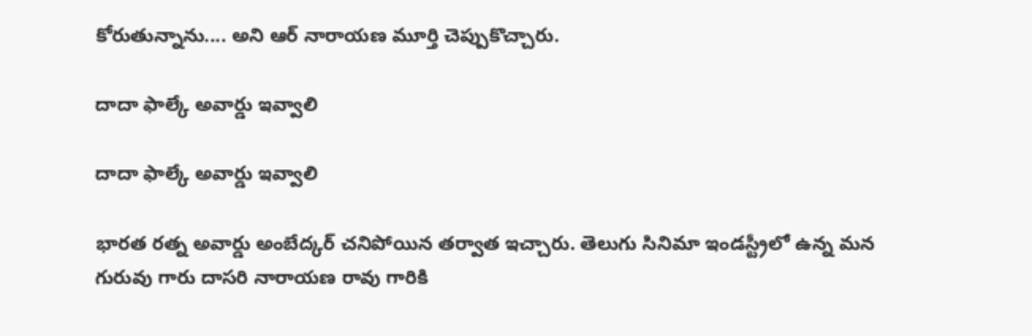కోరుతున్నాను.... అని ఆర్ నారాయణ మూర్తి చెప్పుకొచ్చారు.

దాదా ఫాల్కే అవార్డు ఇవ్వాలి

దాదా ఫాల్కే అవార్డు ఇవ్వాలి

భారత రత్న అవార్డు అంబేద్కర్ చనిపోయిన తర్వాత ఇచ్చారు. తెలుగు సినిమా ఇండస్ట్రీలో ఉన్న మన గురువు గారు దాసరి నారాయణ రావు గారికి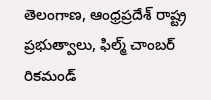తెలంగాణ, ఆంధ్రప్రదేశ్ రాష్ట్ర ప్రభుత్వాలు, ఫిల్మ్ చాంబర్ రికమండ్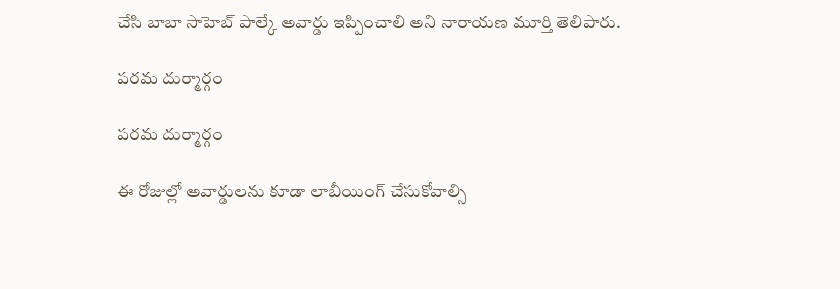చేసి బాబా సాహెబ్ పాల్కే అవార్డు ఇప్పించాలి అని నారాయణ మూర్తి తెలిపారు.

పరమ దుర్మార్గం

పరమ దుర్మార్గం

ఈ రోజుల్లో అవార్డులను కూడా లాబీయింగ్ చేసుకోవాల్సి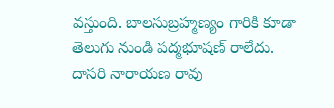వస్తుంది. బాలసుబ్రహ్మణ్యం గారికి కూడా తెలుగు నుండి పద్మభూషణ్ రాలేదు. దాసరి నారాయణ రావు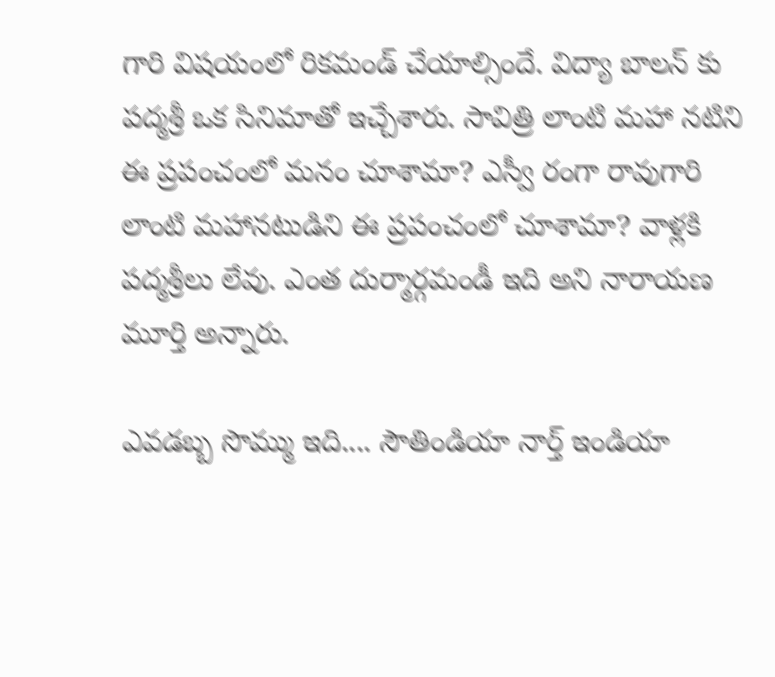గారి విషయంలో రికమండ్ చేయాల్సిందే. విద్యా బాలన్ కు పద్మశ్రీ ఒక సినిమాతో ఇచ్చేశారు. సావిత్రి లాంటి మహా నటిని ఈ ప్రపంచంలో మనం చూశామా? ఎస్వీ రంగా రావుగారి లాంటి మహానటుడిని ఈ ప్రపంచంలో చూశామా? వాళ్లకి పద్మశ్రీలు లేవు. ఎంత దుర్మార్గమండీ ఇది అని నారాయణ మూర్తి అన్నారు.

ఎవడబ్బ సొమ్ము ఇది.... సౌతిండియా నార్త్ ఇండియా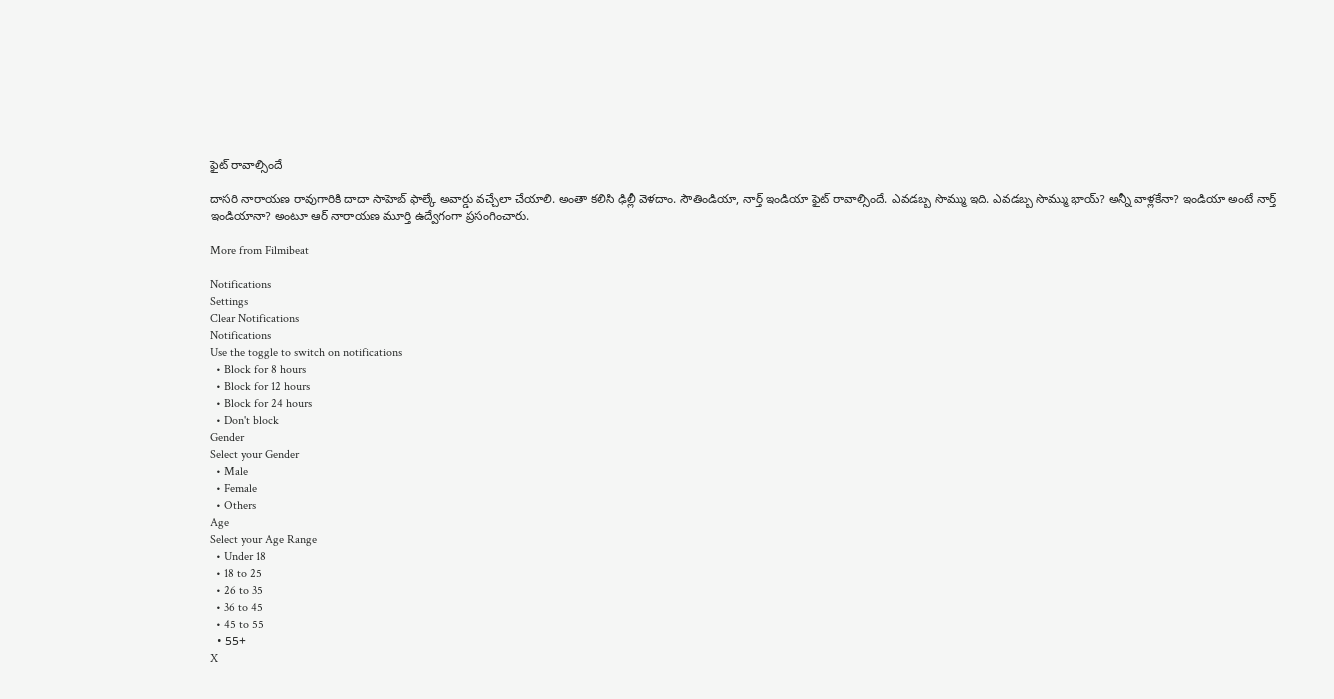ఫైట్ రావాల్సిందే

దాసరి నారాయణ రావుగారికి దాదా సాహెబ్ ఫాల్కే అవార్డు వచ్చేలా చేయాలి. అంతా కలిసి ఢిల్లీ వెళదాం. సౌతిండియా, నార్త్ ఇండియా ఫైట్ రావాల్సిందే. ఎవడబ్బ సొమ్ము ఇది. ఎవడబ్బ సొమ్ము భాయ్? అన్నీ వాళ్లకేనా? ఇండియా అంటే నార్త్ ఇండియానా? అంటూ ఆర్ నారాయణ మూర్తి ఉద్వేగంగా ప్రసంగించారు.

More from Filmibeat

Notifications
Settings
Clear Notifications
Notifications
Use the toggle to switch on notifications
  • Block for 8 hours
  • Block for 12 hours
  • Block for 24 hours
  • Don't block
Gender
Select your Gender
  • Male
  • Female
  • Others
Age
Select your Age Range
  • Under 18
  • 18 to 25
  • 26 to 35
  • 36 to 45
  • 45 to 55
  • 55+
X